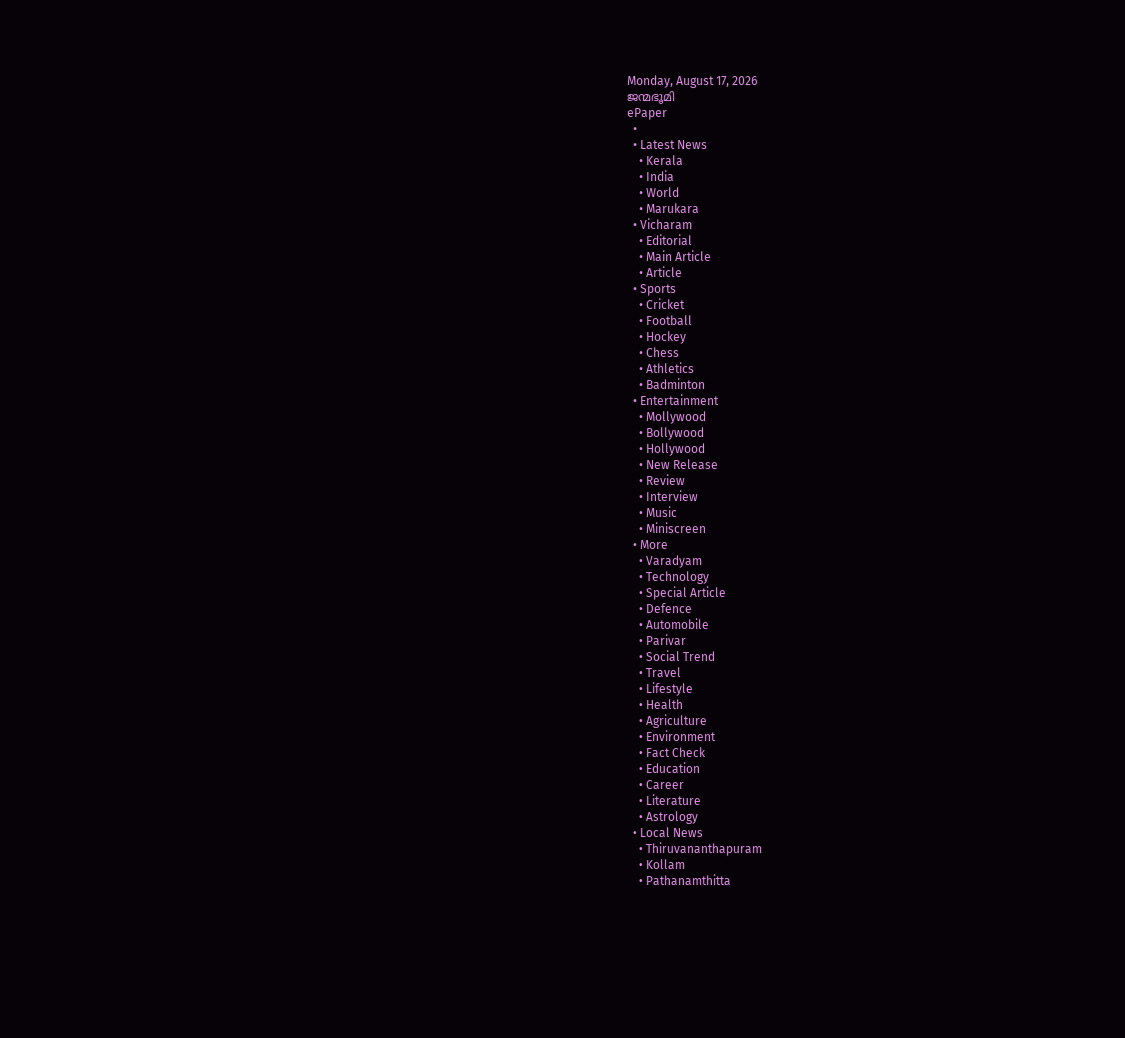Monday, August 17, 2026
ജന്മഭൂമി
ePaper
  •
  • Latest News
    • Kerala
    • India
    • World
    • Marukara
  • Vicharam
    • Editorial
    • Main Article
    • Article
  • Sports
    • Cricket
    • Football
    • Hockey
    • Chess
    • Athletics
    • Badminton
  • Entertainment
    • Mollywood
    • Bollywood
    • Hollywood
    • New Release
    • Review
    • Interview
    • Music
    • Miniscreen
  • More
    • Varadyam
    • Technology
    • Special Article
    • Defence
    • Automobile
    • Parivar
    • Social Trend
    • Travel
    • Lifestyle
    • Health
    • Agriculture
    • Environment
    • Fact Check
    • Education
    • Career
    • Literature
    • Astrology
  • Local News
    • Thiruvananthapuram
    • Kollam
    • Pathanamthitta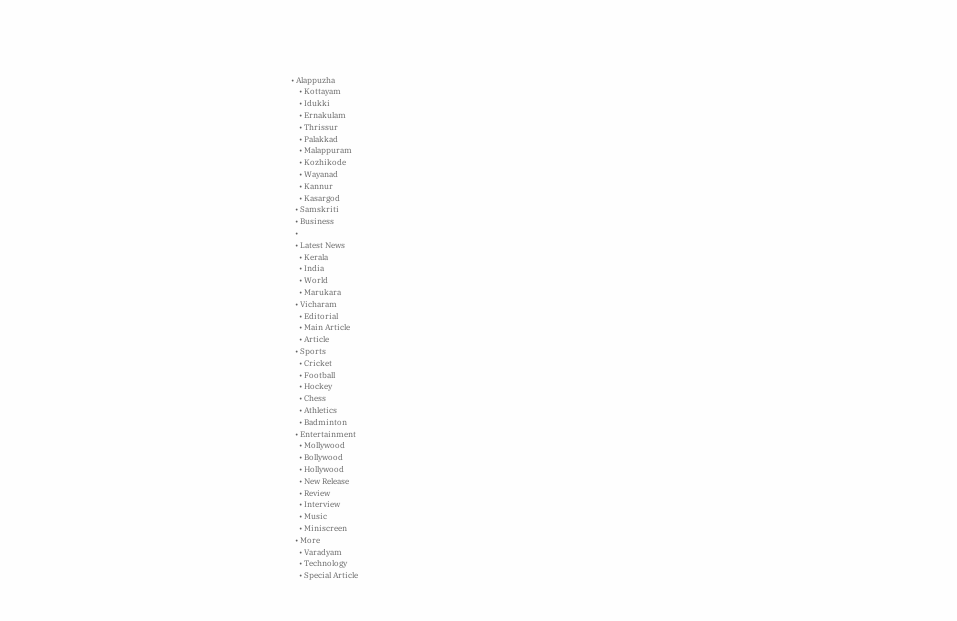• Alappuzha
    • Kottayam
    • Idukki
    • Ernakulam
    • Thrissur
    • Palakkad
    • Malappuram
    • Kozhikode
    • Wayanad
    • Kannur
    • Kasargod
  • Samskriti
  • Business
  •
  • Latest News
    • Kerala
    • India
    • World
    • Marukara
  • Vicharam
    • Editorial
    • Main Article
    • Article
  • Sports
    • Cricket
    • Football
    • Hockey
    • Chess
    • Athletics
    • Badminton
  • Entertainment
    • Mollywood
    • Bollywood
    • Hollywood
    • New Release
    • Review
    • Interview
    • Music
    • Miniscreen
  • More
    • Varadyam
    • Technology
    • Special Article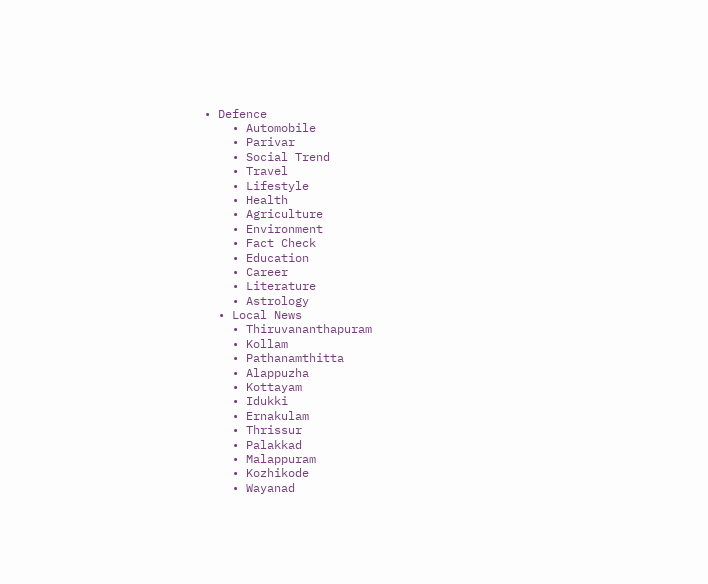• Defence
    • Automobile
    • Parivar
    • Social Trend
    • Travel
    • Lifestyle
    • Health
    • Agriculture
    • Environment
    • Fact Check
    • Education
    • Career
    • Literature
    • Astrology
  • Local News
    • Thiruvananthapuram
    • Kollam
    • Pathanamthitta
    • Alappuzha
    • Kottayam
    • Idukki
    • Ernakulam
    • Thrissur
    • Palakkad
    • Malappuram
    • Kozhikode
    • Wayanad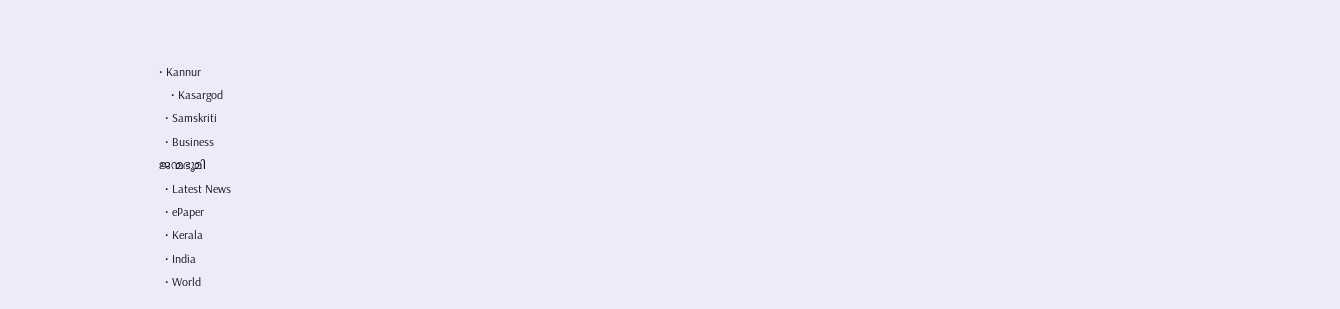• Kannur
    • Kasargod
  • Samskriti
  • Business
ജന്മഭൂമി
  • Latest News
  • ePaper
  • Kerala
  • India
  • World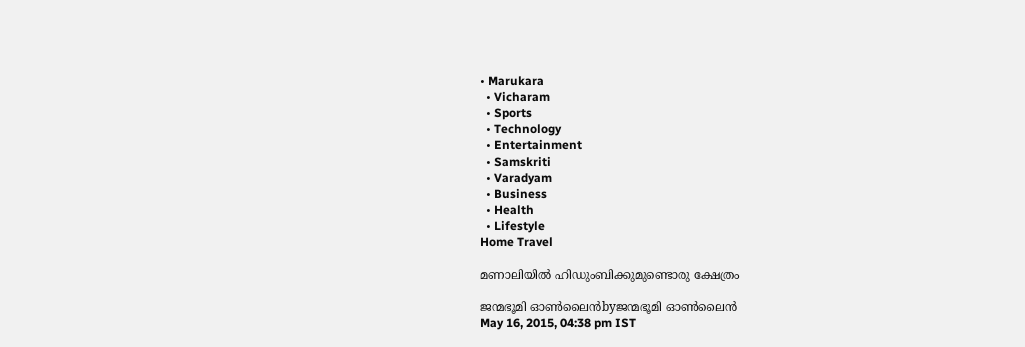• Marukara
  • Vicharam
  • Sports
  • Technology
  • Entertainment
  • Samskriti
  • Varadyam
  • Business
  • Health
  • Lifestyle
Home Travel

മണാലിയില്‍ ഹിഡുംബിക്കുമുണ്ടൊരു ക്ഷേത്രം

ജന്മഭൂമി ഓണ്‍ലൈന്‍byജന്മഭൂമി ഓണ്‍ലൈന്‍
May 16, 2015, 04:38 pm IST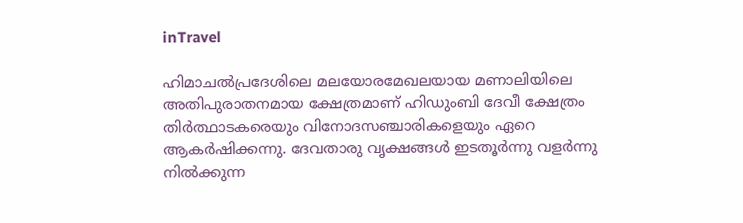inTravel

ഹിമാചല്‍പ്രദേശിലെ മലയോരമേഖലയായ മണാലിയിലെ  അതിപുരാതനമായ ക്ഷേത്രമാണ് ഹിഡുംബി ദേവീ ക്ഷേത്രം തിര്‍ത്ഥാടകരെയും വിനോദസഞ്ചാരികളെയും ഏറെ ആകര്‍ഷിക്കന്നു. ദേവതാരു വൃക്ഷങ്ങള്‍ ഇടതൂര്‍ന്നു വളര്‍ന്നു നില്‍ക്കുന്ന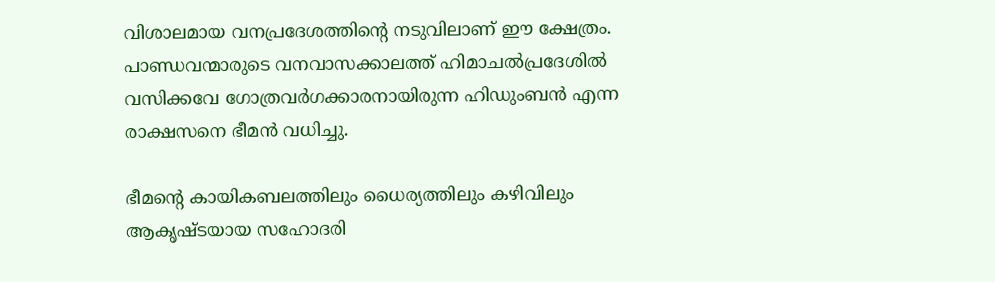വിശാലമായ വനപ്രദേശത്തിന്റെ നടുവിലാണ് ഈ ക്ഷേത്രം. പാണ്ഡവന്മാരുടെ വനവാസക്കാലത്ത് ഹിമാചല്‍പ്രദേശില്‍ വസിക്കവേ ഗോത്രവര്‍ഗക്കാരനായിരുന്ന ഹിഡുംബന്‍ എന്ന രാക്ഷസനെ ഭീമന്‍ വധിച്ചു.

ഭീമന്റെ കായികബലത്തിലും ധൈര്യത്തിലും കഴിവിലും ആകൃഷ്ടയായ സഹോദരി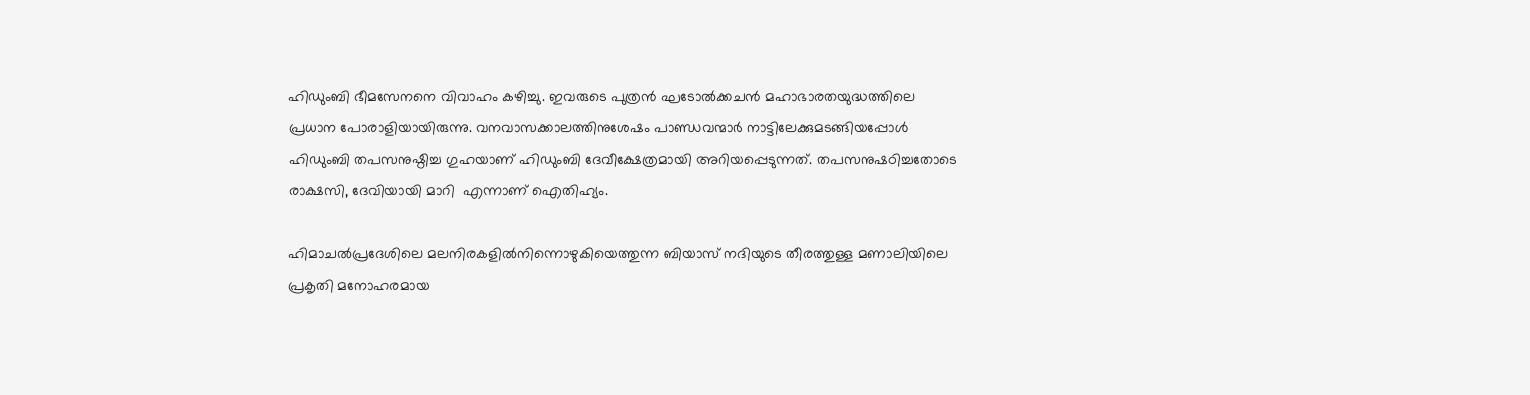ഹിഡുംബി ഭീമസേനനെ വിവാഹം കഴിച്ചു. ഇവരുടെ പുത്രന്‍ ഘടോല്‍ക്കചന്‍ മഹാഭാരതയുദ്ധത്തിലെ  പ്രധാന പോരാളിയായിരുന്നു. വനവാസക്കാലത്തിനുശേഷം പാണ്ഡവന്മാര്‍ നാട്ടിലേക്കുമടങ്ങിയപ്പോള്‍ ഹിഡുംബി തപസനുഷ്ഠിച്ച ഗുഹയാണ് ഹിഡുംബി ദേവീക്ഷേത്രമായി അറിയപ്പെടുന്നത്. തപസനുഷഠിച്ചതോടെ രാക്ഷസി, ദേവിയായി മാറി  എന്നാണ് ഐതിഹ്യം.

ഹിമാചല്‍പ്രദേശിലെ മലനിരകളില്‍നിന്നൊഴുകിയെത്തുന്ന ബിയാസ് നദിയുടെ തീരത്തുള്ള മണാലിയിലെ പ്രകൃതി മനോഹരമായ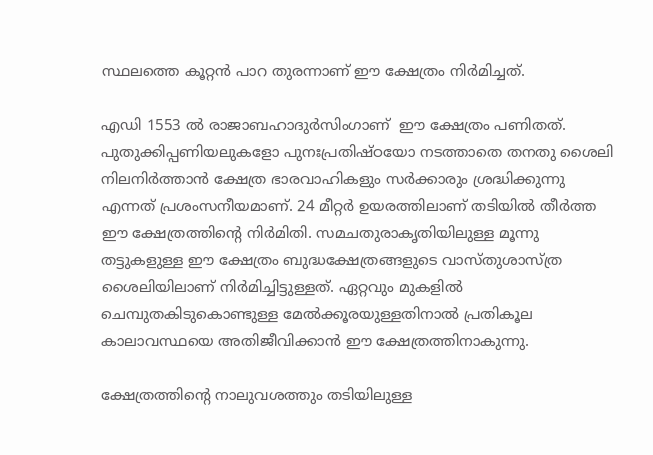സ്ഥലത്തെ കൂറ്റന്‍ പാറ തുരന്നാണ് ഈ ക്ഷേത്രം നിര്‍മിച്ചത്.

എഡി 1553 ല്‍ രാജാബഹാദുര്‍സിംഗാണ്  ഈ ക്ഷേത്രം പണിതത്. പുതുക്കിപ്പണിയലുകളോ പുനഃപ്രതിഷ്ഠയോ നടത്താതെ തനതു ശൈലി നിലനിര്‍ത്താന്‍ ക്ഷേത്ര ഭാരവാഹികളും സര്‍ക്കാരും ശ്രദ്ധിക്കുന്നു എന്നത് പ്രശംസനീയമാണ്. 24 മീറ്റര്‍ ഉയരത്തിലാണ് തടിയില്‍ തീര്‍ത്ത ഈ ക്ഷേത്രത്തിന്റെ നിര്‍മിതി. സമചതുരാകൃതിയിലുള്ള മൂന്നു തട്ടുകളുള്ള ഈ ക്ഷേത്രം ബുദ്ധക്ഷേത്രങ്ങളുടെ വാസ്തുശാസ്ത്ര ശൈലിയിലാണ് നിര്‍മിച്ചിട്ടുള്ളത്. ഏറ്റവും മുകളില്‍ ചെമ്പുതകിടുകൊണ്ടുള്ള മേല്‍ക്കൂരയുള്ളതിനാല്‍ പ്രതികൂല കാലാവസ്ഥയെ അതിജീവിക്കാന്‍ ഈ ക്ഷേത്രത്തിനാകുന്നു.

ക്ഷേത്രത്തിന്റെ നാലുവശത്തും തടിയിലുള്ള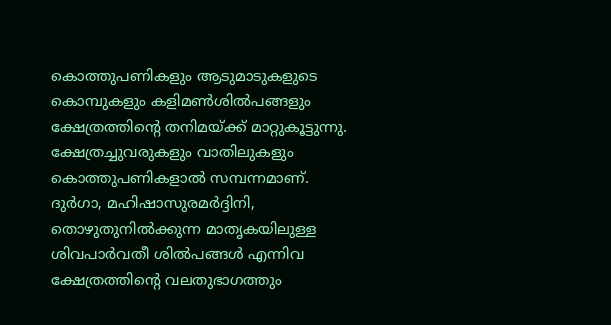കൊത്തുപണികളും ആടുമാടുകളുടെ കൊമ്പുകളും കളിമണ്‍ശില്‍പങ്ങളും ക്ഷേത്രത്തിന്റെ തനിമയ്‌ക്ക് മാറ്റുകൂട്ടുന്നു. ക്ഷേത്രച്ചുവരുകളും വാതിലുകളും കൊത്തുപണികളാല്‍ സമ്പന്നമാണ്. ദുര്‍ഗാ, മഹിഷാസുരമര്‍ദ്ദിനി, തൊഴുതുനില്‍ക്കുന്ന മാതൃകയിലുള്ള ശിവപാര്‍വതീ ശില്‍പങ്ങള്‍ എന്നിവ ക്ഷേത്രത്തിന്റെ വലതുഭാഗത്തും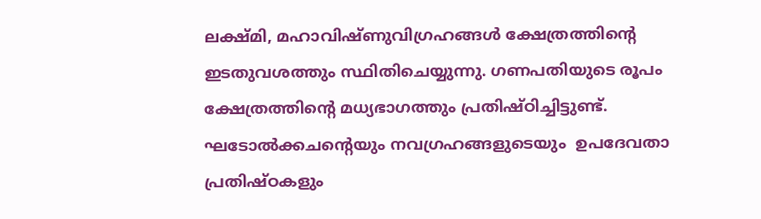ലക്ഷ്മി, മഹാവിഷ്ണുവിഗ്രഹങ്ങള്‍ ക്ഷേത്രത്തിന്റെ  ഇടതുവശത്തും സ്ഥിതിചെയ്യുന്നു. ഗണപതിയുടെ രൂപം ക്ഷേത്രത്തിന്റെ മധ്യഭാഗത്തും പ്രതിഷ്ഠിച്ചിട്ടുണ്ട്. ഘടോല്‍ക്കചന്റെയും നവഗ്രഹങ്ങളുടെയും  ഉപദേവതാ പ്രതിഷ്ഠകളും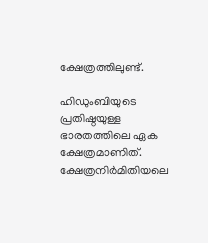ക്ഷേത്രത്തിലുണ്ട്.

ഹിഡുംബിയുടെ പ്രതിഷ്ഠയുള്ള ഭാരതത്തിലെ ഏക ക്ഷേത്രമാണിത്. ക്ഷേത്രനിര്‍മിതിയലെ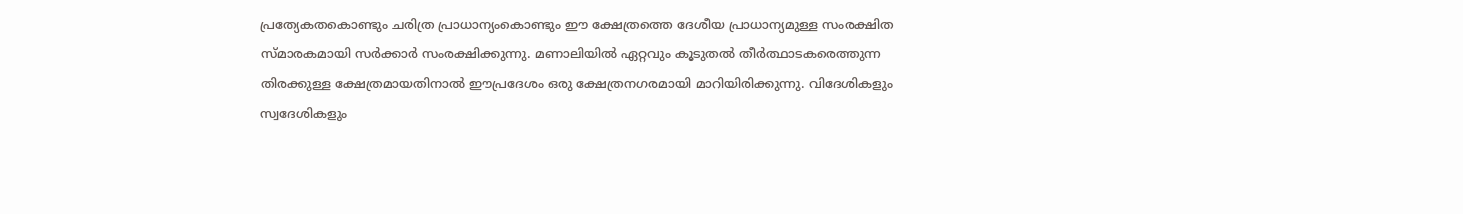പ്രത്യേകതകൊണ്ടും ചരിത്ര പ്രാധാന്യംകൊണ്ടും ഈ ക്ഷേത്രത്തെ ദേശീയ പ്രാധാന്യമുള്ള സംരക്ഷിത സ്മാരകമായി സര്‍ക്കാര്‍ സംരക്ഷിക്കുന്നു. മണാലിയില്‍ ഏറ്റവും കൂടുതല്‍ തീര്‍ത്ഥാടകരെത്തുന്ന തിരക്കുള്ള ക്ഷേത്രമായതിനാല്‍ ഈപ്രദേശം ഒരു ക്ഷേത്രനഗരമായി മാറിയിരിക്കുന്നു. വിദേശികളും സ്വദേശികളും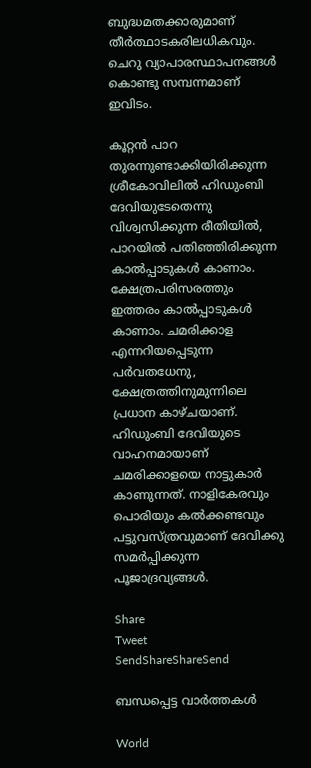ബുദ്ധമതക്കാരുമാണ് തീര്‍ത്ഥാടകരിലധികവും. ചെറു വ്യാപാരസ്ഥാപനങ്ങള്‍ കൊണ്ടു സമ്പന്നമാണ് ഇവിടം.

കൂറ്റന്‍ പാറ തുരന്നുണ്ടാക്കിയിരിക്കുന്ന ശ്രീകോവിലില്‍ ഹിഡുംബി ദേവിയുടേതെന്നു വിശ്വസിക്കുന്ന രീതിയില്‍, പാറയില്‍ പതിഞ്ഞിരിക്കുന്ന  കാല്‍പ്പാടുകള്‍ കാണാം. ക്ഷേത്രപരിസരത്തും  ഇത്തരം കാല്‍പ്പാടുകള്‍ കാണാം. ചമരിക്കാള എന്നറിയപ്പെടുന്ന പര്‍വതധേനു, ക്ഷേത്രത്തിനുമുന്നിലെ പ്രധാന കാഴ്ചയാണ്. ഹിഡുംബി ദേവിയുടെ വാഹനമായാണ് ചമരിക്കാളയെ നാട്ടുകാര്‍ കാണുന്നത്. നാളികേരവും പൊരിയും കല്‍ക്കണ്ടവും പട്ടുവസ്ത്രവുമാണ് ദേവിക്കു സമര്‍പ്പിക്കുന്ന പൂജാദ്രവ്യങ്ങള്‍.

Share
Tweet
SendShareShareSend

ബന്ധപ്പെട്ട വാര്‍ത്തകള്‍

World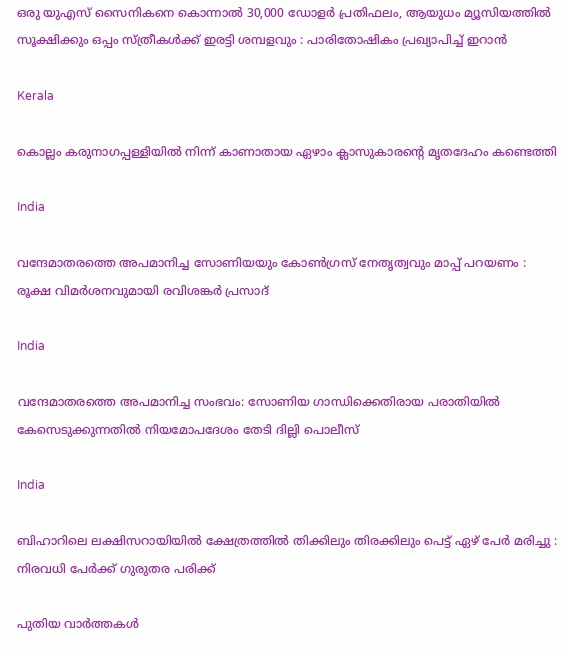ഒരു യുഎസ് സൈനികനെ കൊന്നാൽ 30,000 ഡോളർ പ്രതിഫലം, ആയുധം മ്യൂസിയത്തിൽ സൂക്ഷിക്കും ഒപ്പം സ്ത്രീകൾക്ക് ഇരട്ടി ശമ്പളവും : പാരിതോഷികം പ്രഖ്യാപിച്ച് ഇറാൻ

Kerala

കൊല്ലം കരുനാഗപ്പള്ളിയില്‍ നിന്ന് കാണാതായ ഏഴാം ക്ലാസുകാരന്റെ മൃതദേഹം കണ്ടെത്തി

India

വന്ദേമാതരത്തെ അപമാനിച്ച സോണിയയും കോൺഗ്രസ് നേതൃത്വവും മാപ്പ് പറയണം : രൂക്ഷ വിമർശനവുമായി രവിശങ്കർ പ്രസാദ്

India

വന്ദേമാതരത്തെ അപമാനിച്ച സംഭവം: സോണിയ ഗാന്ധിക്കെതിരായ പരാതിയിൽ കേസെടുക്കുന്നതിൽ നിയമോപദേശം തേടി ദില്ലി പൊലീസ്

India

ബിഹാറിലെ ലക്ഷിസറായിയിൽ ക്ഷേത്രത്തിൽ തിക്കിലും തിരക്കിലും പെട്ട് ഏഴ് പേർ മരിച്ചു : നിരവധി പേർക്ക് ഗുരുതര പരിക്ക്

പുതിയ വാര്‍ത്തകള്‍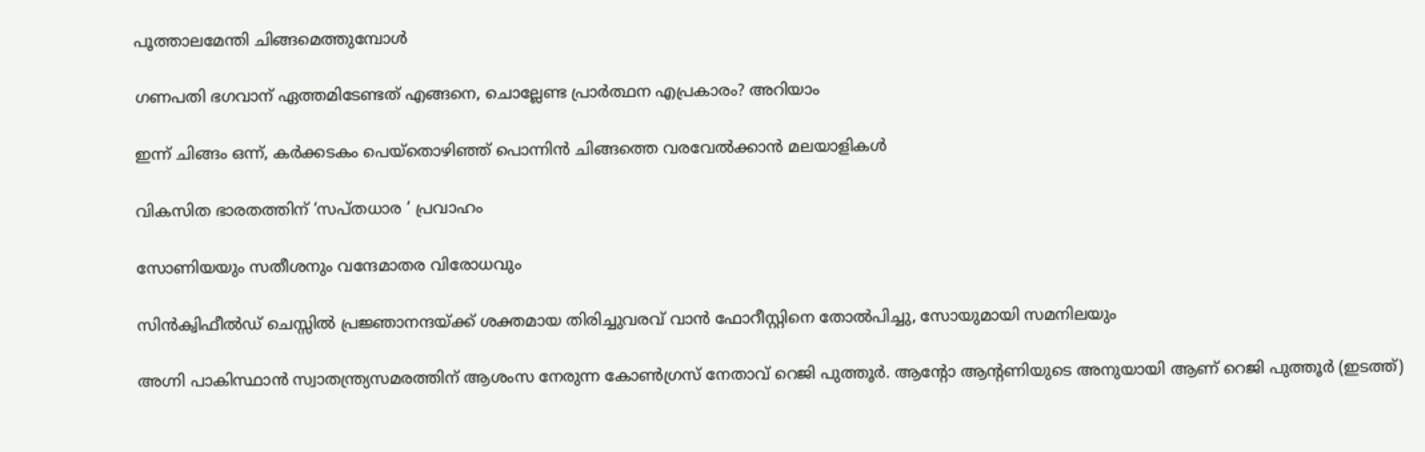പൂത്താലമേന്തി ചിങ്ങമെത്തുമ്പോള്‍

ഗണപതി ഭഗവാന് ഏത്തമിടേണ്ടത് എങ്ങനെ, ചൊല്ലേണ്ട പ്രാർത്ഥന എപ്രകാരം? അറിയാം

ഇന്ന് ചിങ്ങം ഒന്ന്, കർക്കടകം പെയ്തൊഴിഞ്ഞ് പൊന്നിൻ ചിങ്ങത്തെ വരവേൽക്കാൻ മലയാളികൾ

വികസിത ഭാരതത്തിന് ‘സപ്തധാര ‘ പ്രവാഹം

സോണിയയും സതീശനും വന്ദേമാതര വിരോധവും

സിന്‍ക്വിഫീല്‍ഡ് ചെസ്സില്‍ പ്രജ്ഞാനന്ദയ്‌ക്ക് ശക്തമായ തിരിച്ചുവരവ് വാന്‍ ഫോറീസ്റ്റിനെ തോല്‍പിച്ചു, സോയുമായി സമനിലയും

അഗ്നി പാകിസ്ഥാന്‍ സ്വാതന്ത്ര്യസമരത്തിന് ആശംസ നേരുന്ന കോണ്‍ഗ്രസ് നേതാവ് റെജി പുത്തൂര്‍. ആന്‍റോ ആന്‍റണിയുടെ അനുയായി ആണ് റെജി പുത്തൂര്‍ (ഇടത്ത്)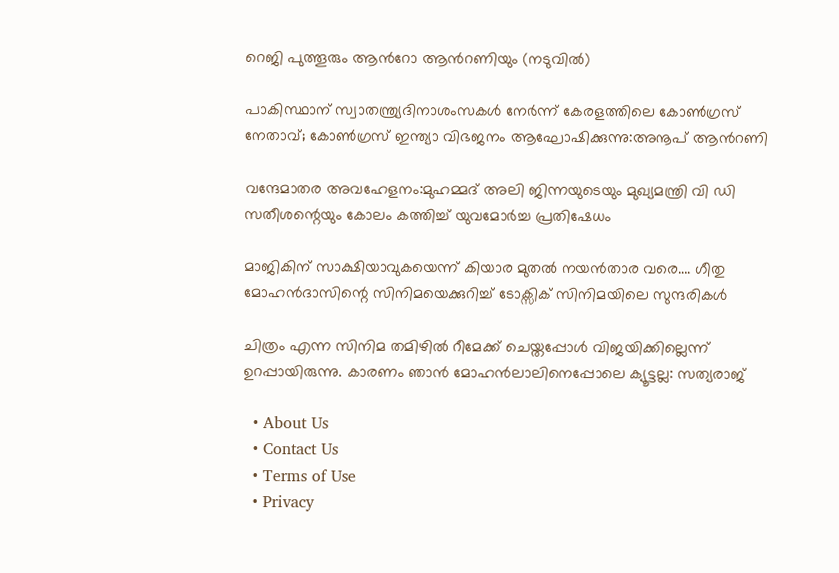റെജി പുത്തൂരും ആന്‍റോ ആന്‍റണിയും (നടുവില്‍)

പാകിസ്ഥാന് സ്വാതന്ത്ര്യദിനാശംസകള്‍ നേര്‍ന്ന് കേരളത്തിലെ കോൺഗ്രസ് നേതാവ്; കോണ്‍ഗ്രസ് ഇന്ത്യാ വിഭജനം ആഘോഷിക്കുന്നു:അനൂപ് ആന്‍റണി

വന്ദേമാതര അവഹേളനം:മുഹമ്മദ് അലി ജിന്നയുടെയും മുഖ്യമന്ത്രി വി ഡി സതീശന്റെയും കോലം കത്തിച്ച് യുവമോർച്ച പ്രതിഷേധം

മാജികിന് സാക്ഷിയാവുകയെന്ന് കിയാര മുതല്‍ നയന്‍താര വരെ…. ഗീതു മോഹന്‍ദാസിന്റെ സിനിമയെക്കുറിച്ച് ടോക്സിക് സിനിമയിലെ സുന്ദരികള്‍

ചിത്രം എന്ന സിനിമ തമിഴില്‍ റീമേക്ക് ചെയ്തപ്പോള്‍ വിജയിക്കില്ലെന്ന് ഉറപ്പായിരുന്നു. കാരണം ഞാന്‍ മോഹന്‍ലാലിനെപ്പോലെ ക്യൂട്ടല്ല: സത്യരാജ്

  • About Us
  • Contact Us
  • Terms of Use
  • Privacy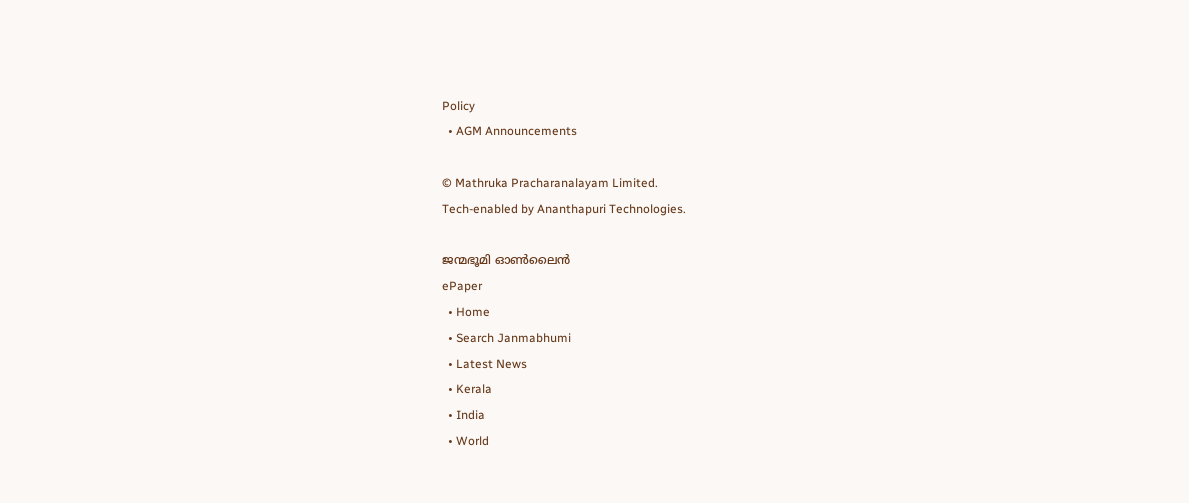Policy
  • AGM Announcements

© Mathruka Pracharanalayam Limited.
Tech-enabled by Ananthapuri Technologies.

ജന്മഭൂമി ഓണ്‍ലൈന്‍
ePaper
  • Home
  • Search Janmabhumi
  • Latest News
  • Kerala
  • India
  • World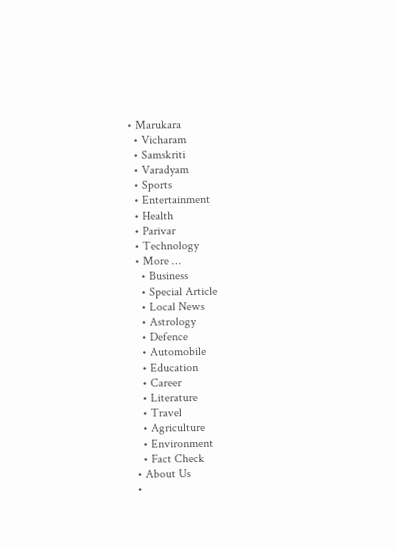• Marukara
  • Vicharam
  • Samskriti
  • Varadyam
  • Sports
  • Entertainment
  • Health
  • Parivar
  • Technology
  • More …
    • Business
    • Special Article
    • Local News
    • Astrology
    • Defence
    • Automobile
    • Education
    • Career
    • Literature
    • Travel
    • Agriculture
    • Environment
    • Fact Check
  • About Us
  •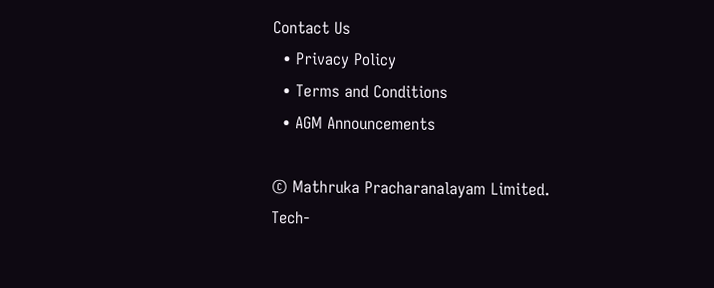Contact Us
  • Privacy Policy
  • Terms and Conditions
  • AGM Announcements

© Mathruka Pracharanalayam Limited.
Tech-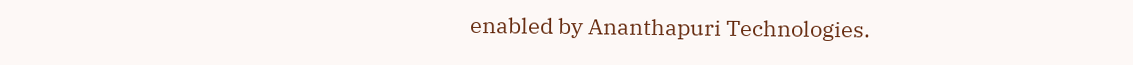enabled by Ananthapuri Technologies.